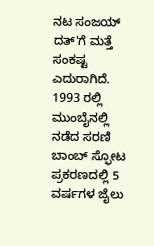ನಟ ಸಂಜಯ್ ದತ್'ಗೆ ಮತ್ತೆ ಸಂಕಷ್ಟ ಎದುರಾಗಿದೆ. 1993 ರಲ್ಲಿ ಮುಂಬೈನಲ್ಲಿ ನಡೆದ ಸರಣಿ ಬಾಂಬ್ ಸ್ಫೋಟ ಪ್ರಕರಣದಲ್ಲಿ 5 ವರ್ಷಗಳ ಜೈಲು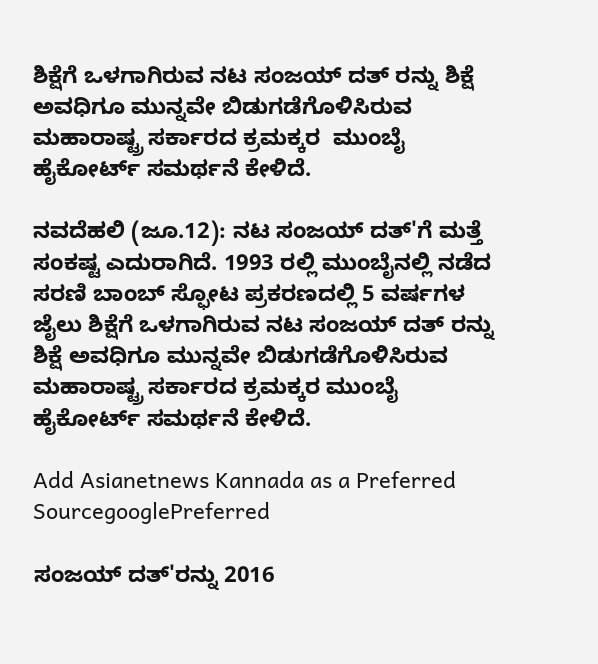ಶಿಕ್ಷೆಗೆ ಒಳಗಾಗಿರುವ ನಟ ಸಂಜಯ್ ದತ್ ರನ್ನು ಶಿಕ್ಷೆ ಅವಧಿಗೂ ಮುನ್ನವೇ ಬಿಡುಗಡೆಗೊಳಿಸಿರುವ ಮಹಾರಾಷ್ಟ್ರ ಸರ್ಕಾರದ ಕ್ರಮಕ್ಕರ  ಮುಂಬೈ ಹೈಕೋರ್ಟ್ ಸಮರ್ಥನೆ ಕೇಳಿದೆ.

ನವದೆಹಲಿ (ಜೂ.12): ನಟ ಸಂಜಯ್ ದತ್'ಗೆ ಮತ್ತೆ ಸಂಕಷ್ಟ ಎದುರಾಗಿದೆ. 1993 ರಲ್ಲಿ ಮುಂಬೈನಲ್ಲಿ ನಡೆದ ಸರಣಿ ಬಾಂಬ್ ಸ್ಫೋಟ ಪ್ರಕರಣದಲ್ಲಿ 5 ವರ್ಷಗಳ ಜೈಲು ಶಿಕ್ಷೆಗೆ ಒಳಗಾಗಿರುವ ನಟ ಸಂಜಯ್ ದತ್ ರನ್ನು ಶಿಕ್ಷೆ ಅವಧಿಗೂ ಮುನ್ನವೇ ಬಿಡುಗಡೆಗೊಳಿಸಿರುವ ಮಹಾರಾಷ್ಟ್ರ ಸರ್ಕಾರದ ಕ್ರಮಕ್ಕರ ಮುಂಬೈ ಹೈಕೋರ್ಟ್ ಸಮರ್ಥನೆ ಕೇಳಿದೆ.

Add Asianetnews Kannada as a Preferred SourcegooglePreferred

ಸಂಜಯ್ ದತ್'ರನ್ನು 2016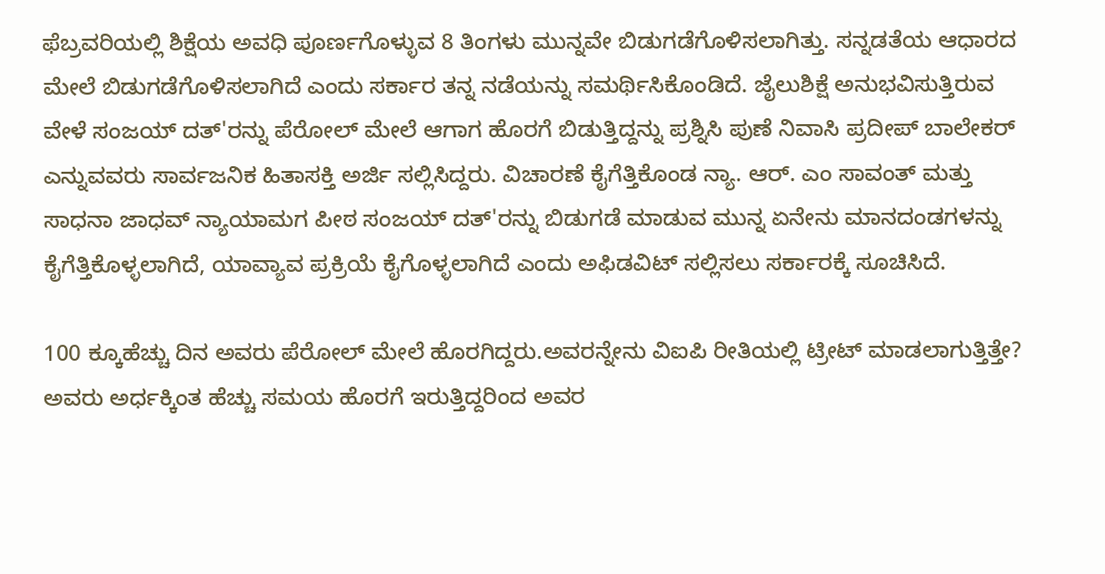ಫೆಬ್ರವರಿಯಲ್ಲಿ ಶಿಕ್ಷೆಯ ಅವಧಿ ಪೂರ್ಣಗೊಳ್ಳುವ 8 ತಿಂಗಳು ಮುನ್ನವೇ ಬಿಡುಗಡೆಗೊಳಿಸಲಾಗಿತ್ತು. ಸನ್ನಡತೆಯ ಆಧಾರದ ಮೇಲೆ ಬಿಡುಗಡೆಗೊಳಿಸಲಾಗಿದೆ ಎಂದು ಸರ್ಕಾರ ತನ್ನ ನಡೆಯನ್ನು ಸಮರ್ಥಿಸಿಕೊಂಡಿದೆ. ಜೈಲುಶಿಕ್ಷೆ ಅನುಭವಿಸುತ್ತಿರುವ ವೇಳೆ ಸಂಜಯ್ ದತ್'ರನ್ನು ಪೆರೋಲ್ ಮೇಲೆ ಆಗಾಗ ಹೊರಗೆ ಬಿಡುತ್ತಿದ್ದನ್ನು ಪ್ರಶ್ನಿಸಿ ಪುಣೆ ನಿವಾಸಿ ಪ್ರದೀಪ್ ಬಾಲೇಕರ್ ಎನ್ನುವವರು ಸಾರ್ವಜನಿಕ ಹಿತಾಸಕ್ತಿ ಅರ್ಜಿ ಸಲ್ಲಿಸಿದ್ದರು. ವಿಚಾರಣೆ ಕೈಗೆತ್ತಿಕೊಂಡ ನ್ಯಾ. ಆರ್. ಎಂ ಸಾವಂತ್ ಮತ್ತು ಸಾಧನಾ ಜಾಧವ್ ನ್ಯಾಯಾಮಗ ಪೀಠ ಸಂಜಯ್ ದತ್'ರನ್ನು ಬಿಡುಗಡೆ ಮಾಡುವ ಮುನ್ನ ಏನೇನು ಮಾನದಂಡಗಳನ್ನು ಕೈಗೆತ್ತಿಕೊಳ್ಳಲಾಗಿದೆ, ಯಾವ್ಯಾವ ಪ್ರಕ್ರಿಯೆ ಕೈಗೊಳ್ಳಲಾಗಿದೆ ಎಂದು ಅಫಿಡವಿಟ್ ಸಲ್ಲಿಸಲು ಸರ್ಕಾರಕ್ಕೆ ಸೂಚಿಸಿದೆ.

100 ಕ್ಕೂಹೆಚ್ಚು ದಿನ ಅವರು ಪೆರೋಲ್ ಮೇಲೆ ಹೊರಗಿದ್ದರು.ಅವರನ್ನೇನು ವಿಐಪಿ ರೀತಿಯಲ್ಲಿ ಟ್ರೀಟ್ ಮಾಡಲಾಗುತ್ತಿತ್ತೇ? ಅವರು ಅರ್ಧಕ್ಕಿಂತ ಹೆಚ್ಚು ಸಮಯ ಹೊರಗೆ ಇರುತ್ತಿದ್ದರಿಂದ ಅವರ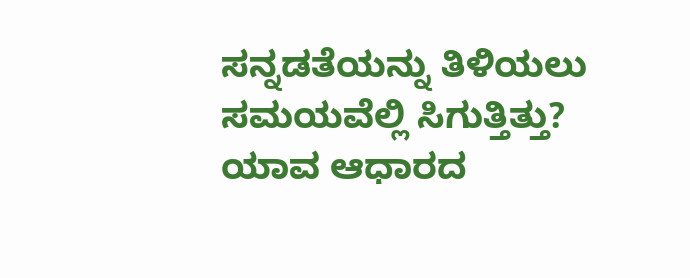ಸನ್ನಡತೆಯನ್ನು ತಿಳಿಯಲು ಸಮಯವೆಲ್ಲಿ ಸಿಗುತ್ತಿತ್ತು? ಯಾವ ಆಧಾರದ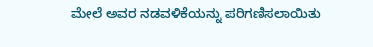ಮೇಲೆ ಅವರ ನಡವಳಿಕೆಯನ್ನು ಪರಿಗಣಿಸಲಾಯಿತು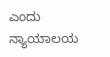ಎಂದು ನ್ಯಾಯಾಲಯ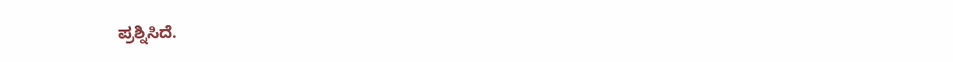ಪ್ರಶ್ನಿಸಿದೆ.